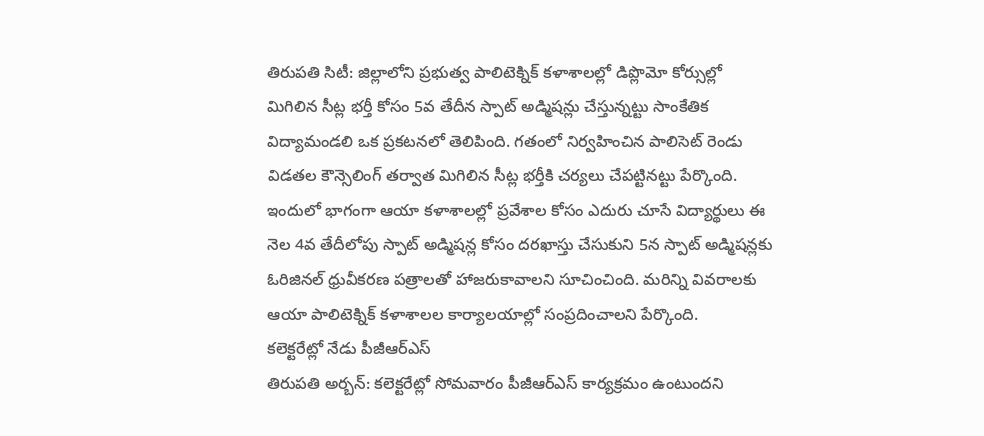తిరుపతి సిటీ: జిల్లాలోని ప్రభుత్వ పాలిటెక్నిక్ కళాశాలల్లో డిప్లొమో కోర్సుల్లో మిగిలిన సీట్ల భర్తీ కోసం 5వ తేదీన స్పాట్ అడ్మిషన్లు చేస్తున్నట్టు సాంకేతిక విద్యామండలి ఒక ప్రకటనలో తెలిపింది. గతంలో నిర్వహించిన పాలిసెట్ రెండు విడతల కౌన్సెలింగ్ తర్వాత మిగిలిన సీట్ల భర్తీకి చర్యలు చేపట్టినట్టు పేర్కొంది. ఇందులో భాగంగా ఆయా కళాశాలల్లో ప్రవేశాల కోసం ఎదురు చూసే విద్యార్థులు ఈ నెల 4వ తేదీలోపు స్పాట్ అడ్మిషన్ల కోసం దరఖాస్తు చేసుకుని 5న స్పాట్ అడ్మిషన్లకు ఓరిజినల్ ధ్రువీకరణ పత్రాలతో హాజరుకావాలని సూచించింది. మరిన్ని వివరాలకు ఆయా పాలిటెక్నిక్ కళాశాలల కార్యాలయాల్లో సంప్రదించాలని పేర్కొంది.
కలెక్టరేట్లో నేడు పీజీఆర్ఎస్
తిరుపతి అర్బన్: కలెక్టరేట్లో సోమవారం పీజీఆర్ఎస్ కార్యక్రమం ఉంటుందని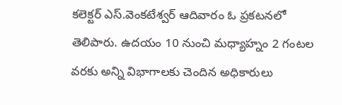కలెక్టర్ ఎస్.వెంకటేశ్వర్ ఆదివారం ఓ ప్రకటనలో తెలిపారు. ఉదయం 10 నుంచి మధ్యాహ్నం 2 గంటల వరకు అన్ని విభాగాలకు చెందిన అధికారులు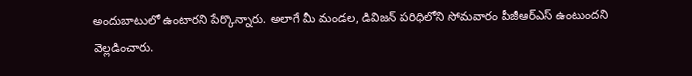అందుబాటులో ఉంటారని పేర్కొన్నారు. అలాగే మీ మండల, డివిజన్ పరిధిలోని సోమవారం పీజీఆర్ఎస్ ఉంటుందని వెల్లడించారు.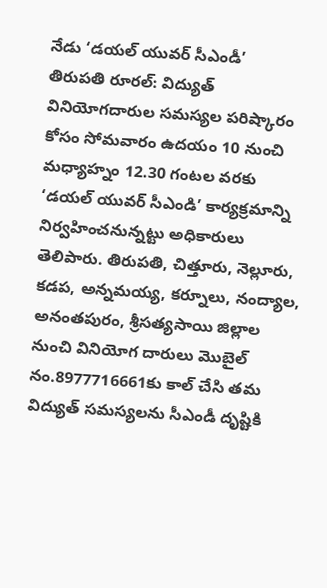నేడు ‘డయల్ యువర్ సీఎండీ’
తిరుపతి రూరల్: విద్యుత్ వినియోగదారుల సమస్యల పరిష్కారం కోసం సోమవారం ఉదయం 10 నుంచి మధ్యాహ్నం 12.30 గంటల వరకు ‘డయల్ యువర్ సీఎండి’ కార్యక్రమాన్ని నిర్వహించనున్నట్టు అధికారులు తెలిపారు. తిరుపతి, చిత్తూరు, నెల్లూరు, కడప, అన్నమయ్య, కర్నూలు, నంద్యాల, అనంతపురం, శ్రీసత్యసాయి జిల్లాల నుంచి వినియోగ దారులు మొబైల్ నం.8977716661కు కాల్ చేసి తమ విద్యుత్ సమస్యలను సీఎండీ దృష్టికి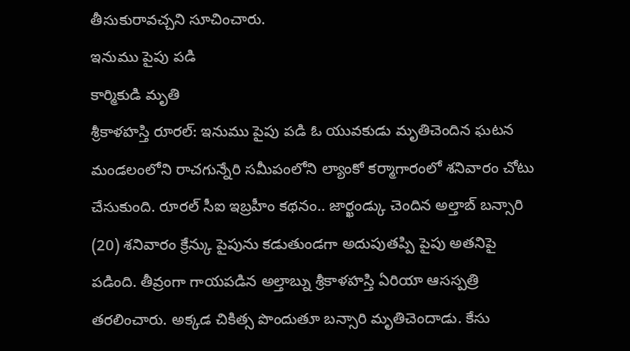తీసుకురావచ్చని సూచించారు.
ఇనుము పైపు పడి
కార్మికుడి మృతి
శ్రీకాళహస్తి రూరల్: ఇనుము పైపు పడి ఓ యువకుడు మృతిచెందిన ఘటన మండలంలోని రాచగున్నేరి సమీపంలోని ల్యాంకో కర్మాగారంలో శనివారం చోటు చేసుకుంది. రూరల్ సీఐ ఇబ్రహీం కథనం.. జార్ఖండ్కు చెందిన అల్తాబ్ బన్సారి (20) శనివారం క్రేన్కు పైపును కడుతుండగా అదుపుతప్పి పైపు అతనిపై పడింది. తీవ్రంగా గాయపడిన అల్తాబ్ను శ్రీకాళహస్తి ఏరియా ఆసస్పత్రి తరలించారు. అక్కడ చికిత్స పొందుతూ బన్సారి మృతిచెందాడు. కేసు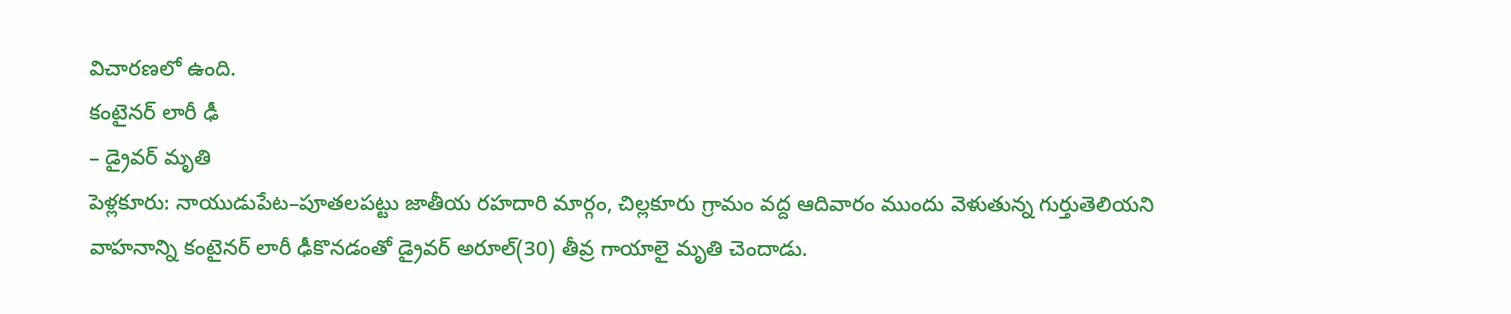విచారణలో ఉంది.
కంటైనర్ లారీ ఢీ
– డ్రైవర్ మృతి
పెళ్లకూరు: నాయుడుపేట–పూతలపట్టు జాతీయ రహదారి మార్గం, చిల్లకూరు గ్రామం వద్ద ఆదివారం ముందు వెళుతున్న గుర్తుతెలియని వాహనాన్ని కంటైనర్ లారీ ఢీకొనడంతో డ్రైవర్ అరూల్(30) తీవ్ర గాయాలై మృతి చెందాడు.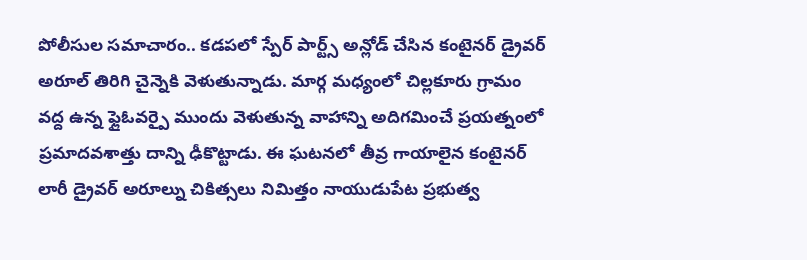పోలీసుల సమాచారం.. కడపలో స్పేర్ పార్ట్స్ అన్లోడ్ చేసిన కంటైనర్ డ్రైవర్ అరూల్ తిరిగి చైన్నెకి వెళుతున్నాడు. మార్గ మధ్యంలో చిల్లకూరు గ్రామం వద్ద ఉన్న ఫ్లైఓవర్పై ముందు వెళుతున్న వాహాన్ని అదిగమించే ప్రయత్నంలో ప్రమాదవశాత్తు దాన్ని ఢీకొట్టాడు. ఈ ఘటనలో తీవ్ర గాయాలైన కంటైనర్ లారీ డ్రైవర్ అరూల్ను చికిత్సలు నిమిత్తం నాయుడుపేట ప్రభుత్వ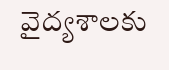వైద్యశాలకు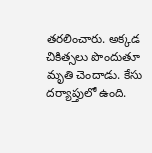తరలించారు. అక్కడ చికిత్సలు పొందుతూ మృతి చెందాడు. కేసు దర్యాప్తులో ఉంది.